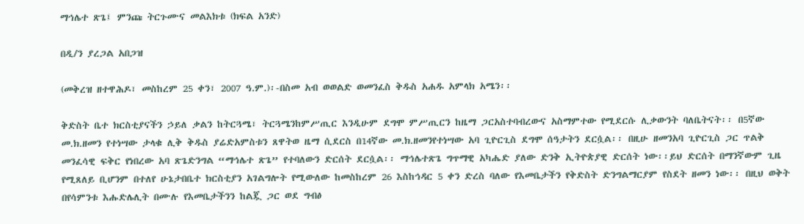ማኅሌተ ጽጌ፤ ምንጩ ትርጉሙና መልእክቱ (ክፍል አንድ)

በዲ/ን ያረጋል አበጋዝ

(መቅረዝ ዘተዋሕዶ፣ መስከረም 25 ቀን፣ 2007 ዓ.ም.)፡-በስመ አብ ወወልድ ወመንፈስ ቅዱስ አሐዱ አምላክ አሜን፡፡

ቅድስት ቤተ ክርስቲያናችን ኃይለ ቃልን ከትርጓሜ፣ ትርጓሜንከምሥጢር እንዲሁም ደግሞ ምሥጢርን ከዜማ ጋርአስተባብረውና አስማምተው የሚደርሱ ሊቃውንት ባለቤትናት፡፡ በ5ኛው መ.ክ.ዘመን የተነሣው ታላቁ ሊቅ ቅዱስ ያሬድአምስቱን ጸዋትወ ዜማ ሲደርስ በ14ኛው መ.ክ.ዘመንየተነሣው አባ ጊዮርጊስ ደግሞ ሰዓታትን ደርሷል፡፡ በዚሁ ዘመንአባ ጊዮርጊስ ጋር ጥልቅ መንፈሳዊ ፍቅር የነበረው አባ ጽጌድንግል “ማኅሌተ ጽጌ” የተባለውን ድርሰት ደርሷል፡፡ ማኅሌተጽጌ ግጥማዊ አካሔድ ያለው ድንቅ ኢትዮጵያዊ ድርሰት ነው፡፡ይህ ድርሰት በማንኛውም ጊዜ የሚጸለይ ቢሆንም በተለየ ሁኔታበቤተ ክርስቲያን አገልግሎት የሚውለው ከመስከረም 26 እስከኅዳር 5 ቀን ድረስ ባለው የእመቤታችን የቅድስት ድንግልማርያም የስደት ዘመን ነው፡፡ በዚህ ወቅት በየሳምንቱ እሑድሌሊት በሙሉ የእመቤታችንን ከልጇ ጋር ወደ ግብፅ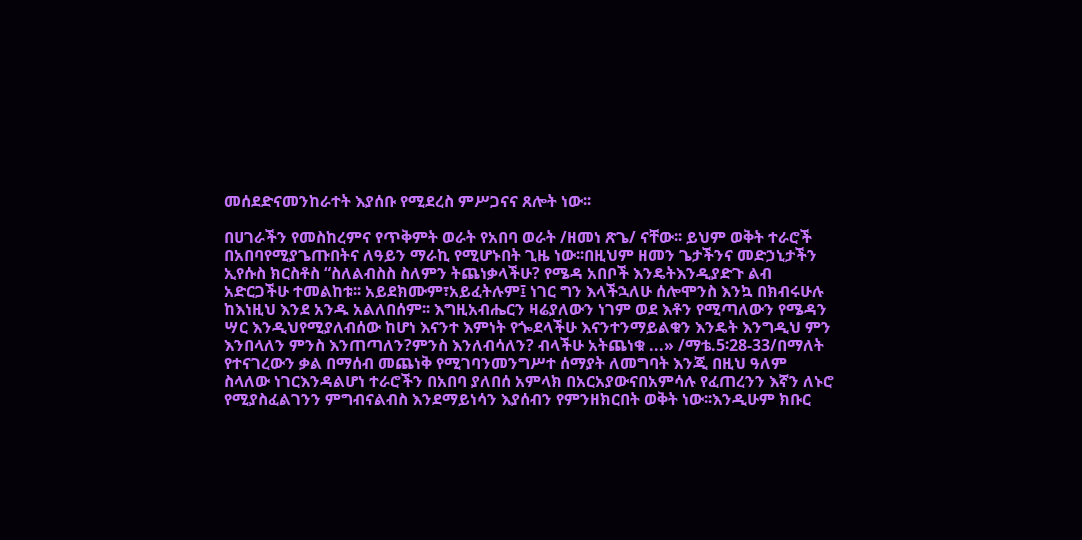መሰደድናመንከራተት እያሰቡ የሚደረስ ምሥጋናና ጸሎት ነው፡፡

በሀገራችን የመስከረምና የጥቅምት ወራት የአበባ ወራት /ዘመነ ጽጌ/ ናቸው፡፡ ይህም ወቅት ተራሮች በአበባየሚያጌጡበትና ለዓይን ማራኪ የሚሆኑበት ጊዜ ነው፡፡በዚህም ዘመን ጌታችንና መድኃኒታችን ኢየሱስ ክርስቶስ “ስለልብስስ ስለምን ትጨነቃላችሁ? የሜዳ አበቦች እንዴትእንዲያድጉ ልብ አድርጋችሁ ተመልከቱ፡፡ አይደክሙም፣አይፈትሉም፤ ነገር ግን እላችኋለሁ ሰሎሞንስ እንኳ በክብሩሁሉ ከእነዚህ እንደ አንዱ አልለበሰም፡፡ እግዚአብሔርን ዛሬያለውን ነገም ወደ እቶን የሚጣለውን የሜዳን ሣር እንዲህየሚያለብሰው ከሆነ እናንተ እምነት የጐደላችሁ እናንተንማይልቁን እንዴት እንግዲህ ምን እንበላለን ምንስ እንጠጣለን?ምንስ እንለብሳለን? ብላችሁ አትጨነቁ ...» /ማቴ.5፡28-33/በማለት የተናገረውን ቃል በማሰብ መጨነቅ የሚገባንመንግሥተ ሰማያት ለመግባት እንጂ በዚህ ዓለም ስላለው ነገርእንዳልሆነ ተራሮችን በአበባ ያለበሰ አምላክ በአርአያውናበአምሳሉ የፈጠረንን እኛን ለኑሮ የሚያስፈልገንን ምግብናልብስ እንደማይነሳን እያሰብን የምንዘክርበት ወቅት ነው፡፡እንዲሁም ክቡር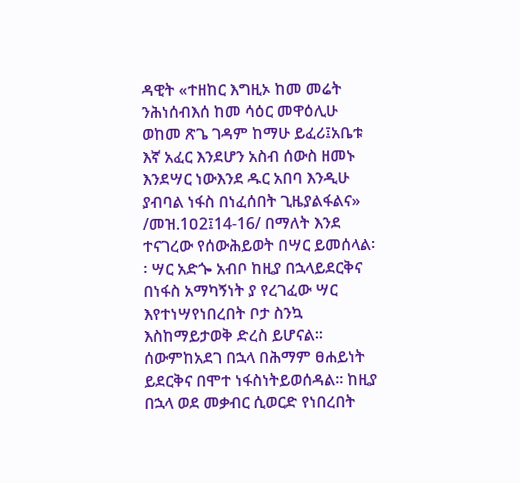ዳዊት «ተዘከር እግዚኦ ከመ መሬት ንሕነሰብእሰ ከመ ሳዕር መዋዕሊሁ ወከመ ጽጌ ገዳም ከማሁ ይፈሪ፤አቤቱ እኛ አፈር እንደሆን አስብ ሰውስ ዘመኑ እንደሣር ነውእንደ ዱር አበባ እንዲሁ ያብባል ነፋስ በነፈሰበት ጊዜያልፋልና» /መዝ.1ዐ2፤14-16/ በማለት እንደ ተናገረው የሰውሕይወት በሣር ይመሰላል፡፡ ሣር አድጐ አብቦ ከዚያ በኋላይደርቅና በነፋስ አማካኝነት ያ የረገፈው ሣር እየተነሣየነበረበት ቦታ ስንኳ እስከማይታወቅ ድረስ ይሆናል፡፡ ሰውምከአደገ በኋላ በሕማም ፀሐይነት ይደርቅና በሞተ ነፋስነትይወሰዳል፡፡ ከዚያ በኋላ ወደ መቃብር ሲወርድ የነበረበት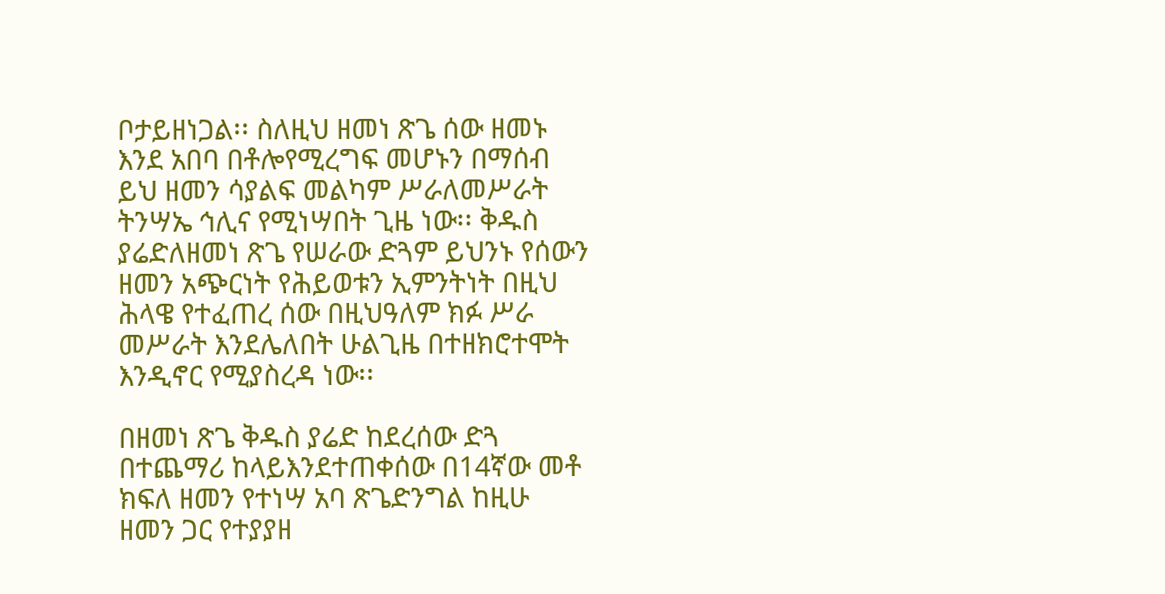ቦታይዘነጋል፡፡ ስለዚህ ዘመነ ጽጌ ሰው ዘመኑ እንደ አበባ በቶሎየሚረግፍ መሆኑን በማሰብ ይህ ዘመን ሳያልፍ መልካም ሥራለመሥራት ትንሣኤ ኅሊና የሚነሣበት ጊዜ ነው፡፡ ቅዱስ ያሬድለዘመነ ጽጌ የሠራው ድጓም ይህንኑ የሰውን ዘመን አጭርነት የሕይወቱን ኢምንትነት በዚህ ሕላዌ የተፈጠረ ሰው በዚህዓለም ክፉ ሥራ መሥራት እንደሌለበት ሁልጊዜ በተዘክሮተሞት እንዲኖር የሚያስረዳ ነው፡፡

በዘመነ ጽጌ ቅዱስ ያሬድ ከደረሰው ድጓ በተጨማሪ ከላይእንደተጠቀሰው በ14ኛው መቶ ክፍለ ዘመን የተነሣ አባ ጽጌድንግል ከዚሁ ዘመን ጋር የተያያዘ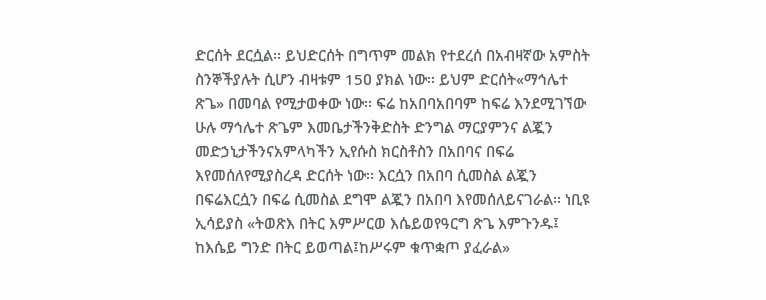ድርሰት ደርሷል፡፡ ይህድርሰት በግጥም መልክ የተደረሰ በአብዛኛው አምስት ስንኞችያሉት ሲሆን ብዛቱም 15ዐ ያክል ነው፡፡ ይህም ድርሰት«ማኅሌተ ጽጌ» በመባል የሚታወቀው ነው፡፡ ፍሬ ከአበባአበባም ከፍሬ እንደሚገኘው ሁሉ ማኅሌተ ጽጌም እመቤታችንቅድስት ድንግል ማርያምንና ልጇን መድኃኒታችንናአምላካችን ኢየሱስ ክርስቶስን በአበባና በፍሬ እየመሰለየሚያስረዳ ድርሰት ነው፡፡ እርሷን በአበባ ሲመስል ልጇን በፍሬእርሷን በፍሬ ሲመስል ደግሞ ልጇን በአበባ እየመሰለይናገራል፡፡ ነቢዩ ኢሳይያስ «ትወጽእ በትር እምሥርወ እሴይወየዓርግ ጽጌ እምጉንዱ፤ ከእሴይ ግንድ በትር ይወጣል፤ከሥሩም ቁጥቋጦ ያፈራል»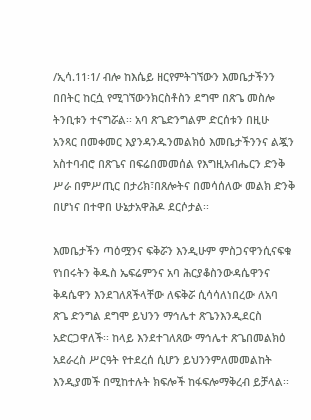/ኢሳ.11፡1/ ብሎ ከእሴይ ዘርየምትገኘውን እመቤታችንን በበትር ከርሷ የሚገኘውንክርስቶስን ደግሞ በጽጌ መስሎ ትንቢቱን ተናግሯል፡፡ አባ ጽጌድንግልም ድርሰቱን በዚሁ አንጻር በመቀመር እያንዳንዱንመልክዕ እመቤታችንንና ልጇን አስተባብሮ በጽጌና በፍሬበመመሰል የእግዚአብሔርን ድንቅ ሥራ በምሥጢር በታሪክ፣በጸሎትና በመሳሰለው መልክ ድንቅ በሆነና በተዋበ ሁኔታአዋሕዶ ደርሶታል፡፡

እመቤታችን ጣዕሟንና ፍቅሯን እንዲሁም ምስጋናዋንሲናፍቁ የነበሩትን ቅዱስ ኤፍሬምንና አባ ሕርያቆስንውዳሴዋንና ቅዳሴዋን እንደገለጸችላቸው ለፍቅሯ ሲሳሳለነበረው ለአባ ጽጌ ድንግል ደግሞ ይህንን ማኅሌተ ጽጌንእንዲደርስ አድርጋዋለች፡፡ ከላይ እንደተገለጸው ማኅሌተ ጽጌበመልክዕ አደራረስ ሥርዓት የተደረሰ ሲሆን ይህንንምለመመልከት እንዲያመች በሚከተሉት ክፍሎች ከፋፍሎማቅረብ ይቻላል፡፡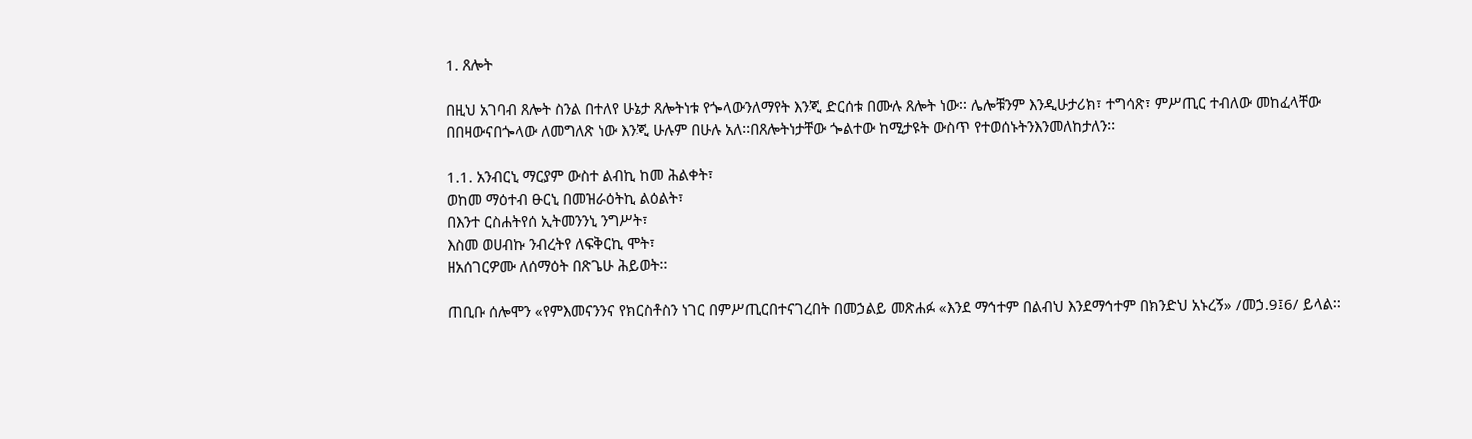1. ጸሎት

በዚህ አገባብ ጸሎት ስንል በተለየ ሁኔታ ጸሎትነቱ የጐላውንለማየት እንጂ ድርሰቱ በሙሉ ጸሎት ነው፡፡ ሌሎቹንም እንዲሁታሪክ፣ ተግሳጽ፣ ምሥጢር ተብለው መከፈላቸው በበዛውናበጐላው ለመግለጽ ነው እንጂ ሁሉም በሁሉ አለ፡፡በጸሎትነታቸው ጐልተው ከሚታዩት ውስጥ የተወሰኑትንእንመለከታለን፡፡

1.1. አንብርኒ ማርያም ውስተ ልብኪ ከመ ሕልቀት፣
ወከመ ማዕተብ ፁርኒ በመዝራዕትኪ ልዕልት፣
በእንተ ርስሐትየሰ ኢትመንንኒ ንግሥት፣
እስመ ወሀብኩ ንብረትየ ለፍቅርኪ ሞት፣
ዘአሰገርዎሙ ለሰማዕት በጽጌሁ ሕይወት፡፡

ጠቢቡ ሰሎሞን «የምእመናንንና የክርስቶስን ነገር በምሥጢርበተናገረበት በመኃልይ መጽሐፉ «እንደ ማኅተም በልብህ እንደማኅተም በክንድህ አኑረኝ» /መኃ.9፤6/ ይላል፡፡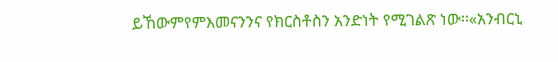ይኸውምየምእመናንንና የክርስቶስን አንድነት የሚገልጽ ነው፡፡«አንብርኒ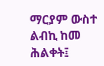ማርያም ውስተ ልብኪ ከመ ሕልቀት፤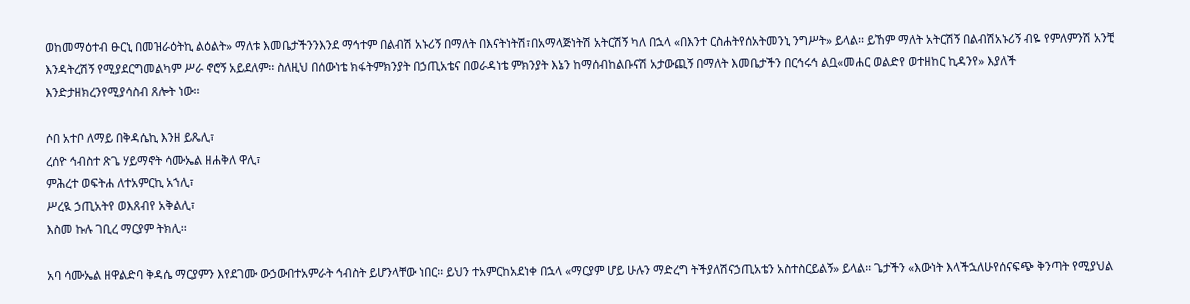ወከመማዕተብ ፁርኒ በመዝራዕትኪ ልዕልት» ማለቱ እመቤታችንንእንደ ማኅተም በልብሽ አኑሪኝ በማለት በእናትነትሽ፣በአማላጅነትሽ አትርሽኝ ካለ በኋላ «በእንተ ርስሐትየሰአትመንኒ ንግሥት» ይላል፡፡ ይኸም ማለት አትርሽኝ በልብሽአኑሪኝ ብዬ የምለምንሽ አንቺ እንዳትረሽኝ የሚያደርግመልካም ሥራ ኖሮኝ አይደለም፡፡ ስለዚህ በሰውነቴ ክፋትምክንያት በኃጢአቴና በወራዳነቴ ምክንያት እኔን ከማሰብከልቡናሽ አታውጪኝ በማለት እመቤታችን በርኅሩኅ ልቧ«መሐር ወልድየ ወተዘከር ኪዳንየ» እያለች እንድታዘክረንየሚያሳስብ ጸሎት ነው፡፡

ሶበ አተቦ ለማይ በቅዳሴኪ እንዘ ይጼሊ፣
ረሰዮ ኅብስተ ጽጌ ሃይማኖት ሳሙኤል ዘሐቅለ ዋሊ፣
ምሕረተ ወፍትሐ ለተአምርኪ አኀሊ፣
ሥረዪ ኃጢአትየ ወእጸብየ አቅልሊ፣
እስመ ኩሉ ገቢረ ማርያም ትክሊ፡፡

አባ ሳሙኤል ዘዋልድባ ቅዳሴ ማርያምን እየደገሙ ውኃውበተአምራት ኅብስት ይሆንላቸው ነበር፡፡ ይህን ተአምርከአደነቀ በኋላ «ማርያም ሆይ ሁሉን ማድረግ ትችያለሽናኃጢአቴን አስተስርይልኝ» ይላል፡፡ ጌታችን «እውነት እላችኋለሁየሰናፍጭ ቅንጣት የሚያህል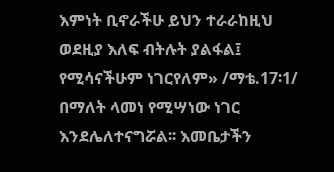እምነት ቢኖራችሁ ይህን ተራራከዚህ ወደዚያ እለፍ ብትሉት ያልፋል፤ የሚሳናችሁም ነገርየለም» /ማቴ.17፡1/ በማለት ላመነ የሚሣነው ነገር እንደሌለተናግሯል፡፡ እመቤታችን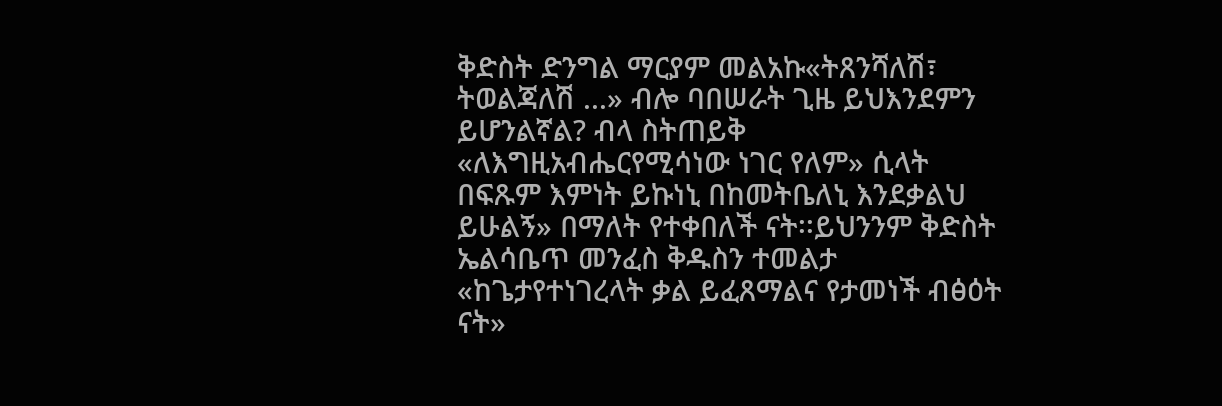ቅድስት ድንግል ማርያም መልአኩ«ትጸንሻለሽ፣ ትወልጃለሽ ...» ብሎ ባበሠራት ጊዜ ይህእንደምን ይሆንልኛል? ብላ ስትጠይቅ «ለእግዚአብሔርየሚሳነው ነገር የለም» ሲላት በፍጹም እምነት ይኩነኒ በከመትቤለኒ እንደቃልህ ይሁልኝ» በማለት የተቀበለች ናት፡፡ይህንንም ቅድስት ኤልሳቤጥ መንፈስ ቅዱስን ተመልታ «ከጌታየተነገረላት ቃል ይፈጸማልና የታመነች ብፅዕት ናት»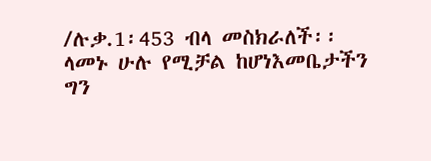/ሉቃ.1፡453 ብላ መስክራለች፡፡ ላመኑ ሁሉ የሚቻል ከሆነእመቤታችን ግን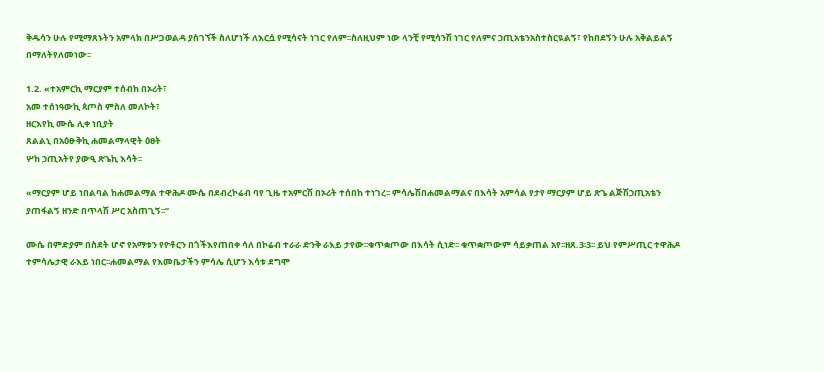ቅዱሳን ሁሉ የሚማጸኑትን አምላክ በሥጋወልዳ ያስገኘች ስለሆነች ለእርሷ የሚሳናት ነገር የለም፡፡ስለዚህም ነው ላንቺ የሚሳንሽ ነገር የለምና ኃጢአቴንአስተስርዪልኝ፣ የከበደኝን ሁሉ አቅልይልኝ በማለትየለመነው፡፡

1.2. «ተአምርኪ ማርያም ተሰብከ በኦሪት፣
አመ ተሰነዓውኪ ጳጦስ ምስለ መለኮት፣
ዘርእየኪ ሙሴ ሊቀ ነቢያት
ጸልልኒ በአዕፁቅኪ ሐመልማላዊት ዕፀት
ሦከ ኃጢአትየ ያውዒ ጽጌኪ እሳት፡፡

«ማርያም ሆይ ነበልባል ከሐመልማል ተዋሕዶ ሙሴ በደብረኮሬብ ባየ ጊዜ ተአምርሽ በኦሪት ተሰበከ ተነገረ፡፡ ምሳሌሽበሐመልማልና በእሳት አምሳል የታየ ማርያም ሆይ ጽጌ ልጅሽኃጢአቴን ያጠፋልኝ ዘንድ በጥላሽ ሥር አስጠጊኝ፡፡”

ሙሴ በምድያም በስደት ሆኖ የአማቱን የዮቶርን በጎችእየጠበቀ ሳለ በኮሬብ ተራራ ድንቅ ራእይ ታየው፡፡ቁጥቋጦው በእሳት ሲነድ፡፡ ቁጥቋጦውም ሳይቃጠል አየ፡፡ዘጸ.3፡3፡፡ ይህ የምሥጢር ተዋሕዶ ተምሳሌታዊ ራእይ ነበር፡፡ሐመልማል የእመቤታችን ምሳሌ ሲሆን እሳቱ ደግሞ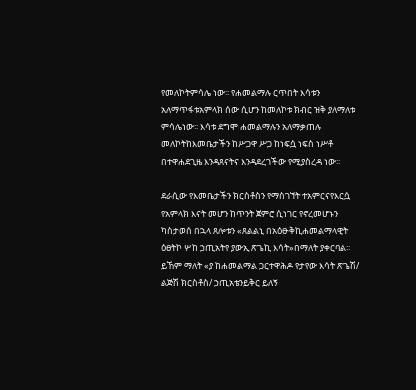የመለኮትምሳሌ ነው፡፡ የሐመልማሉ ርጥበት እሳቱን አለማጥፋቱአምላክ ሰው ሲሆን ከመለኮቱ ክብር ዝቅ ያለማለቱ ምሳሌነው፡፡ እሳቱ ደግሞ ሐመልማሉን አለማቃጠሉ መለኮትከእመቤታችን ከሥጋዋ ሥጋ ከነፍሷ ነፍስ ነሥቶ በተዋሐደጊዜ እንዳጸናትና እንዳደረገችው የሚያስረዳ ነው፡፡

ደራሲው የእመቤታችን ክርስቶስን የማስገኘት ተአምርናየእርሷ የአምላክ እናት መሆን ከጥንት ጀምሮ ሲነገር የኖረመሆኑን ካስታወሰ በኋላ ጸሎቱን «ጸልልኒ በአዕፁቅኪሐመልማላዊት ዕፀትኮ ሦከ ኃጢአትየ ያውኢ ጽጌኪ እሳት»በማለት ያቀርባል፡፡ ይኸም ማለት «ያ ከሐመልማል ጋርተዋሕዶ የታየው እሳት ጽጌሽ/ ልጅሽ ክርስቶስ/ ኃጢአቴንይቅር ይለኝ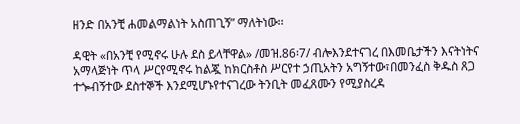ዘንድ በአንቺ ሐመልማልነት አስጠጊኝ” ማለትነው፡፡

ዳዊት «በአንቺ የሚኖሩ ሁሉ ደስ ይላቸዋል» /መዝ.86፡7/ ብሎእንደተናገረ በእመቤታችን እናትነትና አማላጅነት ጥላ ሥርየሚኖሩ ከልጇ ከክርስቶስ ሥርየተ ኃጢአትን አግኝተው፣በመንፈስ ቅዱስ ጸጋ ተጐብኝተው ደስተኞች እንደሚሆኑየተናገረው ትንቢት መፈጸሙን የሚያስረዳ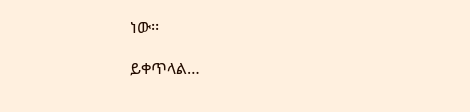ነው፡፡

ይቀጥላል…